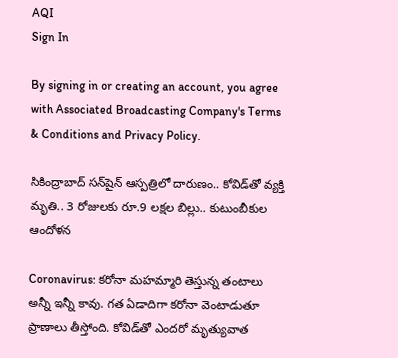AQI
Sign In

By signing in or creating an account, you agree with Associated Broadcasting Company's Terms & Conditions and Privacy Policy.

సికింద్రాబాద్‌ సన్‌షైన్‌ ఆస్పత్రిలో దారుణం.. కోవిడ్‌తో వ్యక్తి మృతి.. 3 రోజులకు రూ.9 లక్షల బిల్లు.. కుటుంబీకుల ఆందోళన

Coronavirus: కరోనా మహమ్మారి తెస్తున్న తంటాలు అన్నీ ఇన్నీ కావు. గత ఏడాదిగా కరోనా వెంటాడుతూ ప్రాణాలు తీస్తోంది. కోవిడ్‌తో ఎందరో మృత్యువాత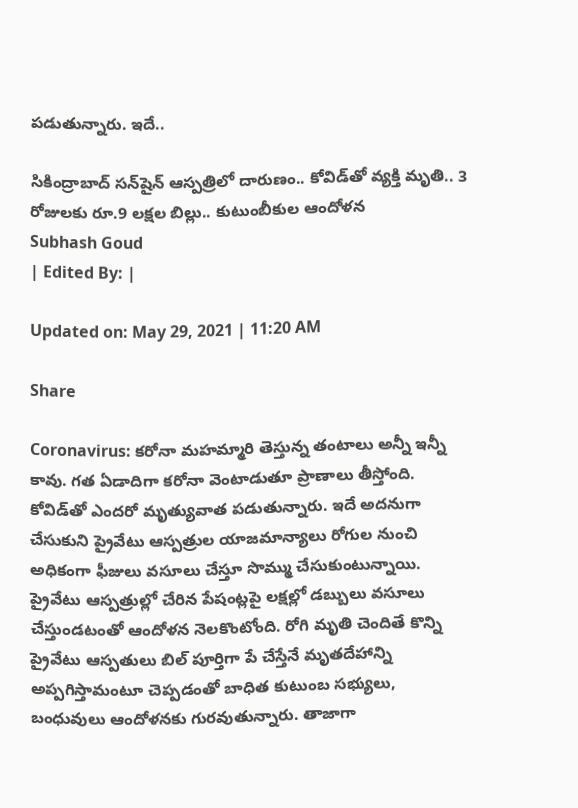పడుతున్నారు. ఇదే..

సికింద్రాబాద్‌ సన్‌షైన్‌ ఆస్పత్రిలో దారుణం.. కోవిడ్‌తో వ్యక్తి మృతి.. 3 రోజులకు రూ.9 లక్షల బిల్లు.. కుటుంబీకుల ఆందోళన
Subhash Goud
| Edited By: |

Updated on: May 29, 2021 | 11:20 AM

Share

Coronavirus: కరోనా మహమ్మారి తెస్తున్న తంటాలు అన్నీ ఇన్నీ కావు. గత ఏడాదిగా కరోనా వెంటాడుతూ ప్రాణాలు తీస్తోంది. కోవిడ్‌తో ఎందరో మృత్యువాత పడుతున్నారు. ఇదే అదనుగా చేసుకుని ప్రైవేటు ఆస్పత్రుల యాజమాన్యాలు రోగుల నుంచి అధికంగా ఫీజులు వసూలు చేస్తూ సొమ్ము చేసుకుంటున్నాయి. ప్రైవేటు ఆస్పత్రుల్లో చేరిన పేషంట్లపై లక్షల్లో డబ్బులు వసూలు చేస్తుండటంతో ఆందోళన నెలకొంటోంది. రోగి మృతి చెందితే కొన్ని ప్రైవేటు ఆస్పతులు బిల్‌ పూర్తిగా పే చేస్తేనే మృతదేహాన్ని అప్పగిస్తామంటూ చెప్పడంతో బాధిత కుటుంబ సభ్యులు, బంధువులు ఆందోళనకు గురవుతున్నారు. తాజాగా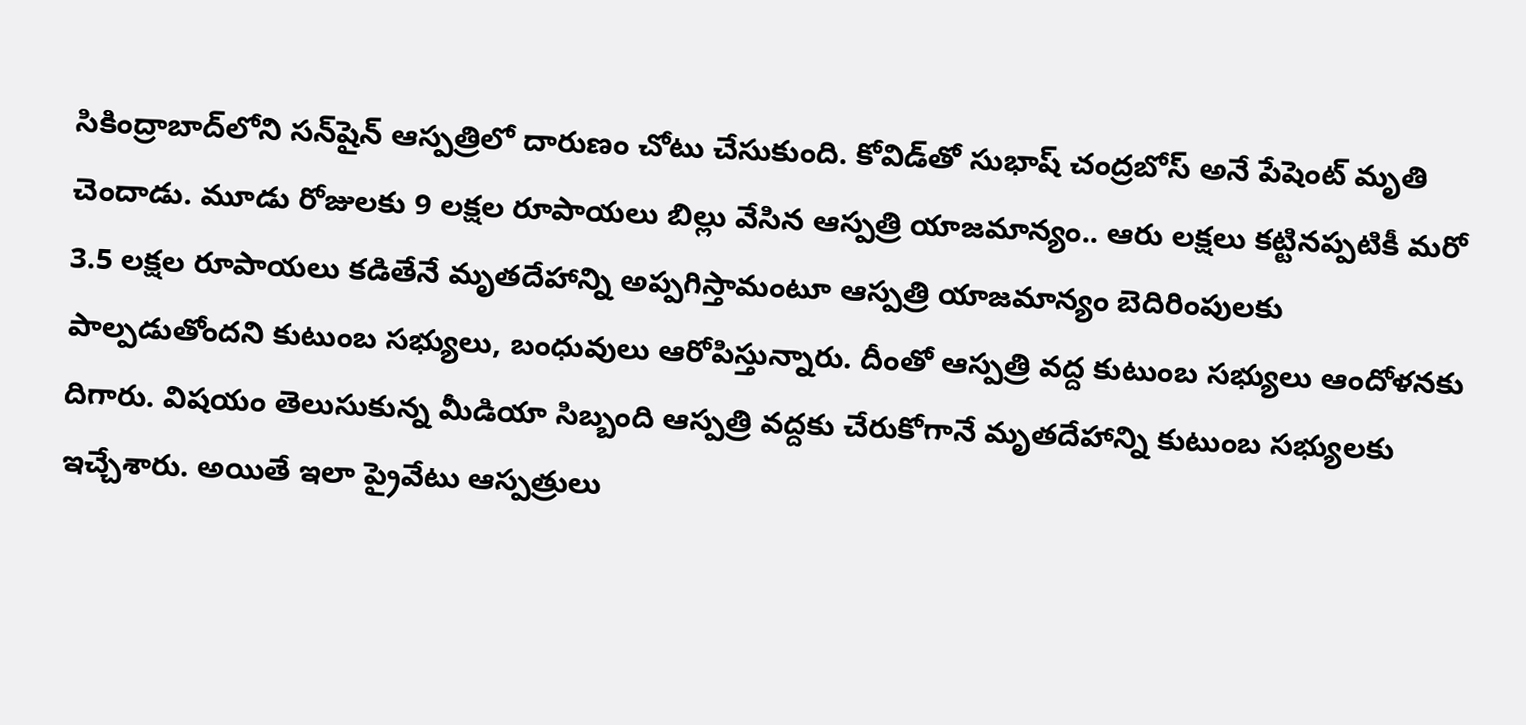సికింద్రాబాద్‌లోని సన్‌షైన్‌ ఆస్పత్రిలో దారుణం చోటు చేసుకుంది. కోవిడ్‌తో సుభాష్‌ చంద్రబోస్‌ అనే పేషెంట్ మృతి చెందాడు. మూడు రోజులకు 9 లక్షల రూపాయలు బిల్లు వేసిన ఆస్పత్రి యాజమాన్యం.. ఆరు లక్షలు కట్టినప్పటికీ మరో 3.5 లక్షల రూపాయలు కడితేనే మృతదేహాన్ని అప్పగిస్తామంటూ ఆస్పత్రి యాజమాన్యం బెదిరింపులకు పాల్పడుతోందని కుటుంబ సభ్యులు, బంధువులు ఆరోపిస్తున్నారు. దీంతో ఆస్పత్రి వద్ద కుటుంబ సభ్యులు ఆందోళనకు దిగారు. విషయం తెలుసుకున్న మీడియా సిబ్బంది ఆస్పత్రి వద్దకు చేరుకోగానే మృతదేహాన్ని కుటుంబ సభ్యులకు ఇచ్చేశారు. అయితే ఇలా ప్రైవేటు ఆస్పత్రులు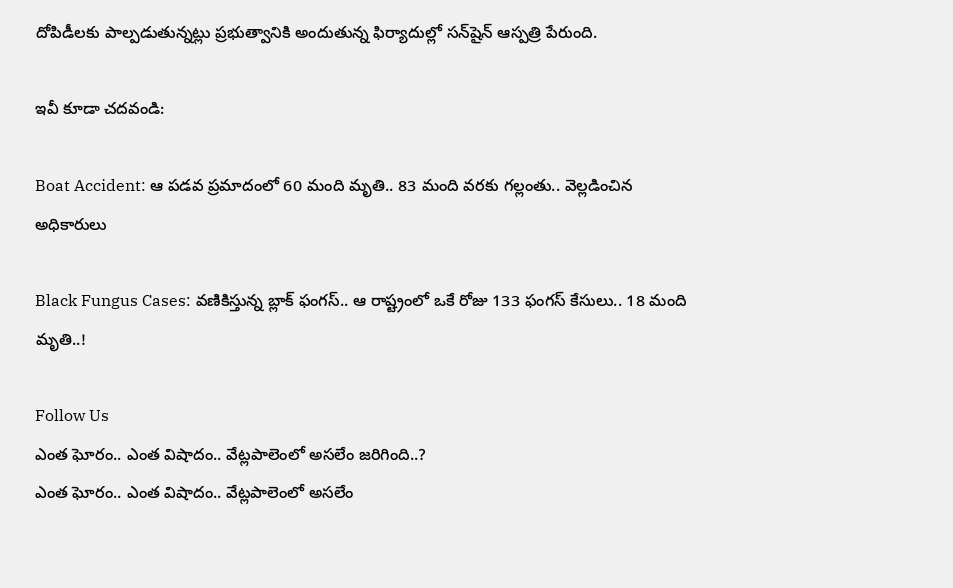దోపిడీలకు పాల్పడుతున్నట్లు ప్రభుత్వానికి అందుతున్న ఫిర్యాదుల్లో సన్‌షైన్‌ ఆస్పత్రి పేరుంది.

ఇవీ కూడా చదవండి:

Boat Accident: ఆ పడవ ప్రమాదంలో 60 మంది మృతి.. 83 మంది వరకు గల్లంతు.. వెల్లడించిన అధికారులు

Black Fungus Cases: వణికిస్తున్న బ్లాక్‌ ఫంగస్‌.. ఆ రాష్ట్రంలో ఒకే రోజు 133 ఫంగస్‌ కేసులు.. 18 మంది మృతి..!

Follow Us
ఎంత ఘోరం.. ఎంత విషాదం.. వేట్లపాలెంలో అసలేం జరిగింది..?
ఎంత ఘోరం.. ఎంత విషాదం.. వేట్లపాలెంలో అసలేం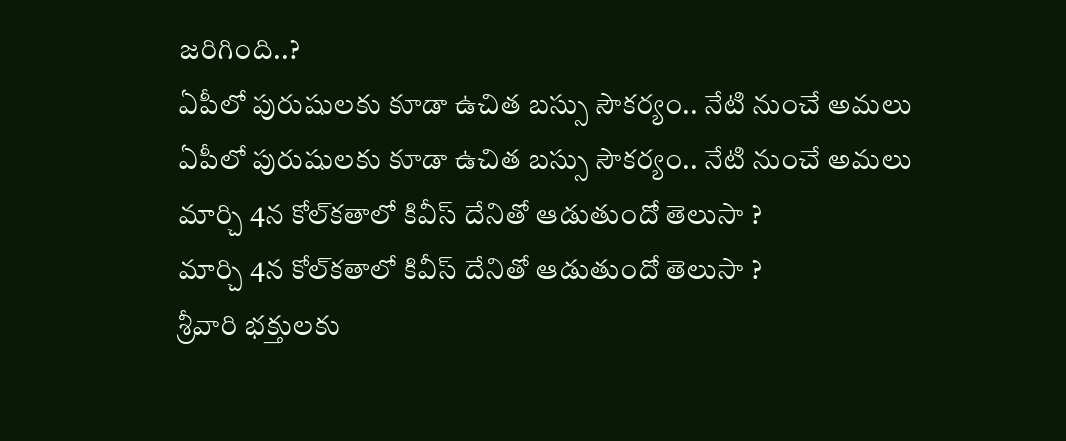జరిగింది..?
ఏపీలో పురుషులకు కూడా ఉచిత బస్సు సౌకర్యం.. నేటి నుంచే అమలు
ఏపీలో పురుషులకు కూడా ఉచిత బస్సు సౌకర్యం.. నేటి నుంచే అమలు
మార్చి 4న కోల్‌కతాలో కివీస్ దేనితో ఆడుతుందో తెలుసా ?
మార్చి 4న కోల్‌కతాలో కివీస్ దేనితో ఆడుతుందో తెలుసా ?
శ్రీవారి భక్తులకు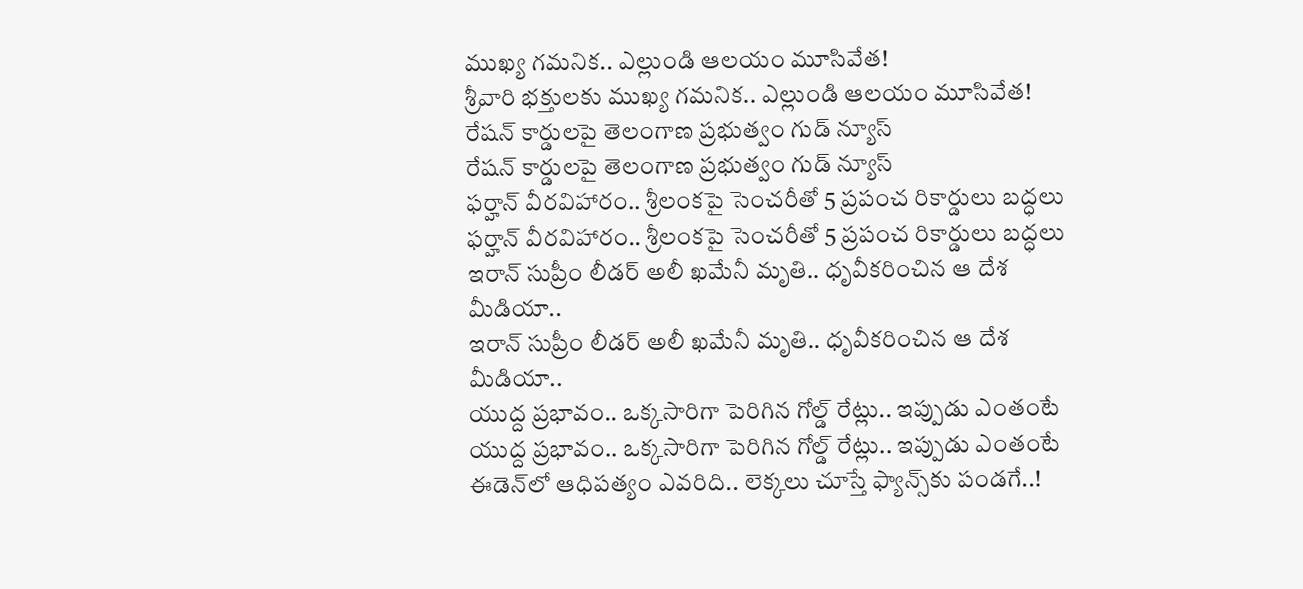ముఖ్య గమనిక.. ఎల్లుండి ఆలయం మూసివేత!
శ్రీవారి భక్తులకు ముఖ్య గమనిక.. ఎల్లుండి ఆలయం మూసివేత!
రేషన్ కార్డులపై తెలంగాణ ప్రభుత్వం గుడ్ న్యూస్
రేషన్ కార్డులపై తెలంగాణ ప్రభుత్వం గుడ్ న్యూస్
ఫర్హాన్ వీరవిహారం.. శ్రీలంకపై సెంచరీతో 5 ప్రపంచ రికార్డులు బద్ధలు
ఫర్హాన్ వీరవిహారం.. శ్రీలంకపై సెంచరీతో 5 ప్రపంచ రికార్డులు బద్ధలు
ఇరాన్ సుప్రీం లీడర్ అలీ ఖమేనీ మృతి.. ధృవీకరించిన ఆ దేశ మీడియా..
ఇరాన్ సుప్రీం లీడర్ అలీ ఖమేనీ మృతి.. ధృవీకరించిన ఆ దేశ మీడియా..
యుద్ద ప్రభావం.. ఒక్కసారిగా పెరిగిన గోల్డ్ రేట్లు.. ఇప్పుడు ఎంతంటే
యుద్ద ప్రభావం.. ఒక్కసారిగా పెరిగిన గోల్డ్ రేట్లు.. ఇప్పుడు ఎంతంటే
ఈడెన్‌లో ఆధిపత్యం ఎవరిది.. లెక్కలు చూస్తే ఫ్యాన్స్‌కు పండగే..!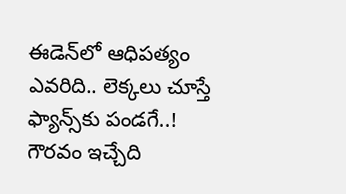ఈడెన్‌లో ఆధిపత్యం ఎవరిది.. లెక్కలు చూస్తే ఫ్యాన్స్‌కు పండగే..!
గౌరవం ఇచ్చేది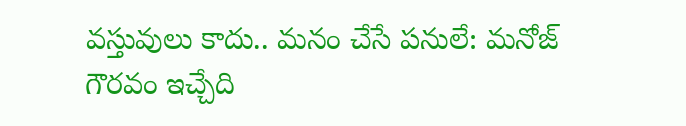వస్తువులు కాదు.. మనం చేసే పనులే: మనోజ్
గౌరవం ఇచ్చేది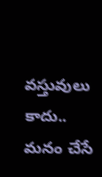వస్తువులు కాదు.. మనం చేసే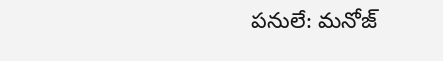పనులే: మనోజ్